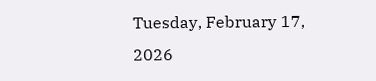Tuesday, February 17, 2026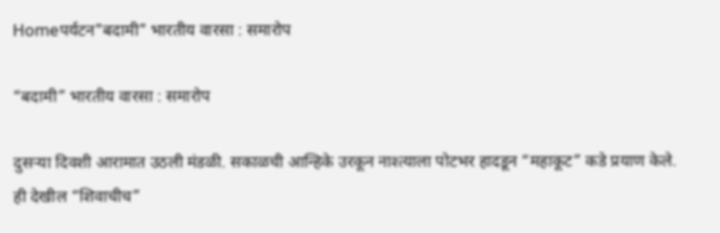Homeपर्यटन"बदामी" भारतीय वारसा : समारोप

“बदामी” भारतीय वारसा : समारोप

दुसऱ्या दिवशी आरामात उठली मंडळी. सकाळची आन्हिके उरकून नाश्त्याला पोटभर हादडून “महाकूट” कडे प्रयाण केले. ही देखील “शिवाचीच”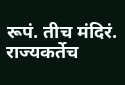रूपं. तीच मंदिरं. राज्यकर्तेच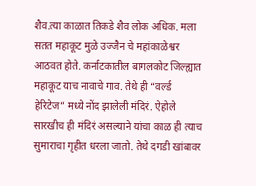शैव.त्या काळात तिकडे शैव लोक अधिक. मला सतत महाकूट मुळे उज्जैन चे महांकाळेश्वर आठवत होते. कर्नाटकातील बागलकोट जिल्ह्यात महाकूट याच नावाचे गाव. तेथे ही “वर्ल्ड हेरिटेज” मध्ये नोंद झालेली मंदिरं. ऐहोले सारखीच ही मंदिरं असल्याने यांचा काळ ही त्याच सुमाराचा गृहीत धरला जातो. तेथे दगडी खांबावर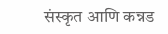संस्कृत आणि कन्नड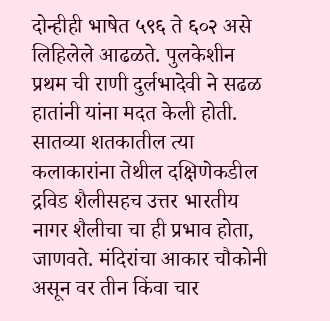दोन्हीही भाषेत ५९६ ते ६०२ असे लिहिलेले आढळते. पुलकेशीन प्रथम ची राणी दुर्लभादेवी ने सढळ हातांनी यांना मदत केली होती. सातव्या शतकातील त्या कलाकारांना तेथील दक्षिणेकडील द्रविड शैलीसहच उत्तर भारतीय नागर शैलीचा चा ही प्रभाव होता, जाणवते. मंदिरांचा आकार चौकोनी असून वर तीन किंवा चार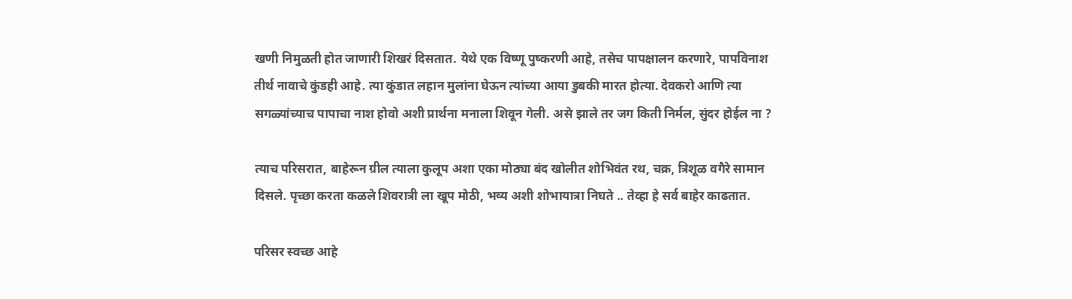खणी निमुळती होत जाणारी शिखरं दिसतात. येथे एक विष्णू पुष्करणी आहे, तसेच पापक्षालन करणारे, पापविनाश तीर्थ नावाचे कुंडही आहे. त्या कुंडात लहान मुलांना घेऊन त्यांच्या आया डुबकी मारत होत्या. देवकरो आणि त्या सगळ्यांच्याच पापाचा नाश होवो अशी प्रार्थना मनाला शिवून गेली. असे झाले तर जग किती निर्मल, सुंदर होईल ना ?

त्याच परिसरात, बाहेरून ग्रील त्याला कुलूप अशा एका मोठ्या बंद खोलीत शोभिवंत रथ, चक्र, त्रिशूळ वगैरे सामान दिसले. पृच्छा करता कळले शिवरात्री ला खूप मोठी, भव्य अशी शोभायात्रा निघते .. तेव्हा हे सर्व बाहेर काढतात.

परिसर स्वच्छ आहे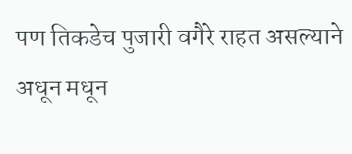पण तिकडेच पुजारी वगैरे राहत असल्याने अधून मधून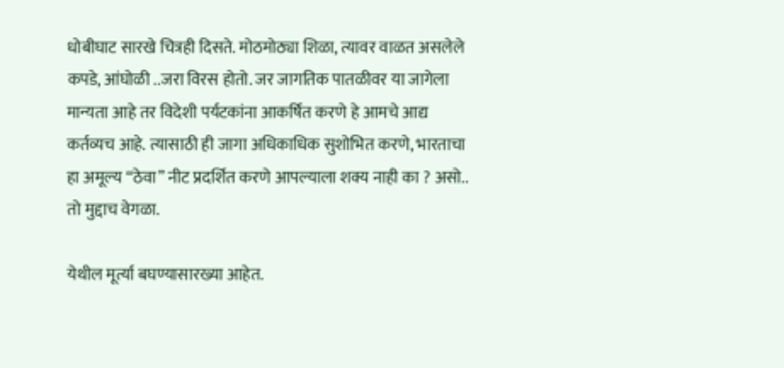धोबीघाट सारखे चित्रही दिसते. मोठमोठ्या शिळा, त्यावर वाळत असलेले कपडे, आंघोळी ..जरा विरस होतो. जर जागतिक पातळीवर या जागेला मान्यता आहे तर विदेशी पर्यटकांना आकर्षित करणे हे आमचे आद्य कर्तव्यच आहे. त्यासाठी ही जागा अधिकाधिक सुशोभित करणे, भारताचा हा अमूल्य “ठेवा” नीट प्रदर्शित करणे आपल्याला शक्य नाही का ? असो.. तो मुद्दाच वेगळा.

येथील मूर्त्या बघण्यासारख्या आहेत.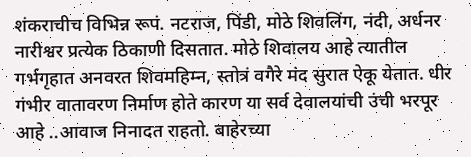शंकराचीच विभिन्न रूपं. नटराज, पिंडी, मोठे शिवलिंग, नंदी, अर्धनर नारीश्वर प्रत्येक ठिकाणी दिसतात. मोठे शिवालय आहे त्यातील गर्भगृहात अनवरत शिवमहिम्न, स्तोत्रं वगैरे मंद सुरात ऐकू येतात. धीर गंभीर वातावरण निर्माण होते कारण या सर्व देवालयांची उंची भरपूर आहे ..आवाज निनादत राहतो. बाहेरच्या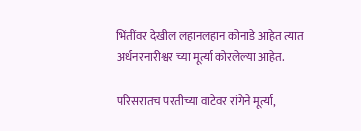भिंतींवर देखील लहानलहान कोनाडे आहेत त्यात अर्धनरनारीश्वर च्या मूर्त्या कोरलेल्या आहेत.

परिसरातच परतीच्या वाटेवर रांगेने मूर्त्या,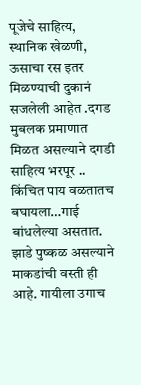पूजेचे साहित्य, स्थानिक खेळणी, ऊसाचा रस इतर मिळण्याची दुकानं सजलेली आहेत .दगड मुबलक प्रमाणात मिळत असल्याने दगडी साहित्य भरपूर .. किंचित पाय वळतातच बघायला…गाई बांधलेल्या असतात. झाडे पुष्कळ असल्याने माकडांची वस्ती ही आहे. गायीला उगाच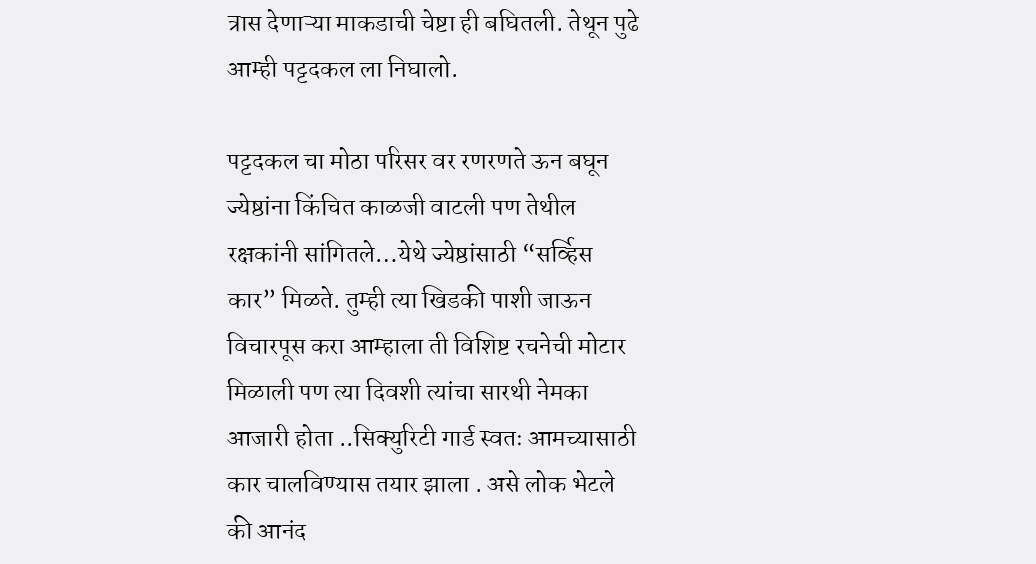त्रास देणाऱ्या माकडाची चेष्टा ही बघितली. तेथून पुढे आम्ही पट्टदकल ला निघालो.

पट्टदकल चा मोठा परिसर वर रणरणते ऊन बघून ज्येष्ठांना किंचित काळजी वाटली पण तेथील रक्षकांनी सांगितले…येथे ज्येष्ठांसाठी “सर्व्हिस कार” मिळते. तुम्ही त्या खिडकी पाशी जाऊन विचारपूस करा आम्हाला ती विशिष्ट रचनेची मोटार मिळाली पण त्या दिवशी त्यांचा सारथी नेमका आजारी होता ..सिक्युरिटी गार्ड स्वतः आमच्यासाठी कार चालविण्यास तयार झाला . असे लोक भेटले की आनंद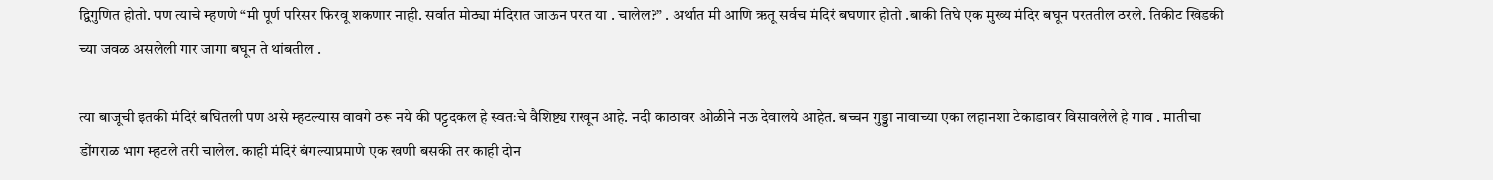द्विगुणित होतो. पण त्याचे म्हणणे “मी पूर्ण परिसर फिरवू शकणार नाही. सर्वात मोठ्या मंदिरात जाऊन परत या . चालेल?” . अर्थात मी आणि ऋतू सर्वच मंदिरं बघणार होतो .बाकी तिघे एक मुख्य मंदिर बघून परततील ठरले. तिकीट खिडकी च्या जवळ असलेली गार जागा बघून ते थांबतील .

त्या बाजूची इतकी मंदिरं बघितली पण असे म्हटल्यास वावगे ठरू नये की पट्टदकल हे स्वतःचे वैशिष्ट्य राखून आहे. नदी काठावर ओळीने नऊ देवालये आहेत. बच्चन गुड्डा नावाच्या एका लहानशा टेकाडावर विसावलेले हे गाव . मातीचा डोंगराळ भाग म्हटले तरी चालेल. काही मंदिरं बंगल्याप्रमाणे एक खणी बसकी तर काही दोन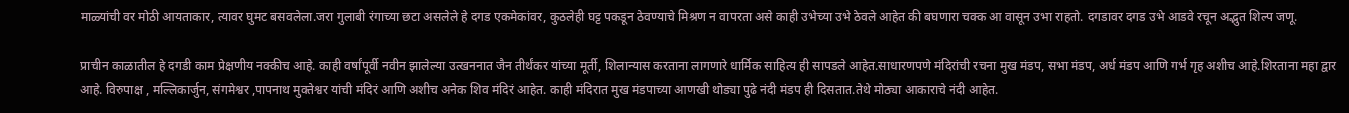माळ्यांची वर मोठी आयताकार, त्यावर घुमट बसवलेला.जरा गुलाबी रंगाच्या छटा असलेले हे दगड एकमेकांवर, कुठलेही घट्ट पकडून ठेवण्याचे मिश्रण न वापरता असे काही उभेच्या उभे ठेवले आहेत की बघणारा चक्क आ वासून उभा राहतो. दगडावर दगड उभे आडवे रचून अद्भुत शिल्प जणू.

प्राचीन काळातील हे दगडी काम प्रेक्षणीय नक्कीच आहे. काही वर्षांपूर्वी नवीन झालेल्या उत्खननात जैन तीर्थंकर यांच्या मूर्ती, शिलान्यास करताना लागणारे धार्मिक साहित्य ही सापडले आहेत.साधारणपणे मंदिरांची रचना मुख मंडप, सभा मंडप, अर्ध मंडप आणि गर्भ गृह अशीच आहे.शिरताना महा द्वार आहे. विरुपाक्ष , मल्लिकार्जुन, संगमेश्वर ,पापनाथ मुक्तेश्वर यांची मंदिरं आणि अशीच अनेक शिव मंदिरं आहेत. काही मंदिरात मुख मंडपाच्या आणखी थोड्या पुढे नंदी मंडप ही दिसतात.तेथे मोठ्या आकाराचे नंदी आहेत.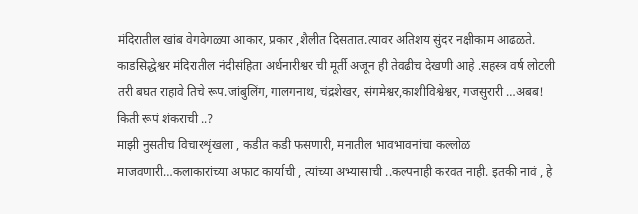मंदिरातील खांब वेगवेगळ्या आकार, प्रकार ,शैलीत दिसतात.त्यावर अतिशय सुंदर नक्षीकाम आढळते. काडसिद्धेश्वर मंदिरातील नंदीसंहिता अर्धनारीश्वर ची मूर्ती अजून ही तेवढीच देखणी आहे .सहस्त्र वर्ष लोटली तरी बघत राहावे तिचे रूप.जांबुलिंग, गालगनाथ, चंद्रशेखर, संगमेश्वर,काशीविश्वेश्वर, गजसुरारी …अबब! किती रूपं शंकराची ..?
माझी नुसतीच विचारशृंखला , कडीत कडी फसणारी, मनातील भावभावनांचा कल्लोळ माजवणारी…कलाकारांच्या अफाट कार्याची , त्यांच्या अभ्यासाची ..कल्पनाही करवत नाही. इतकी नावं , हे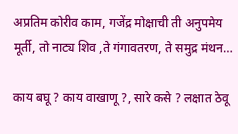अप्रतिम कोरीव काम, गजेंद्र मोक्षाची ती अनुपमेय मूर्ती, तो नाट्य शिव ,ते गंगावतरण, ते समुद्र मंथन…

काय बघू ? काय वाखाणू ?, सारे कसे ? लक्षात ठेवू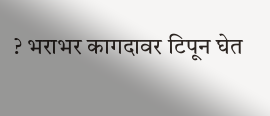? भराभर कागदावर टिपून घेत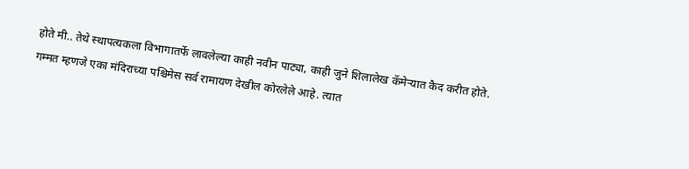होते मी.. तेथे स्थापत्यकला विभागातर्फे लावलेल्या काही नवीन पाट्या, काही जुने शिलालेख कॅमेऱ्यात कैद करीत होते.
गम्मत म्हणजे एका मंदिराच्या पश्चिमेस सर्व रामायण देखील कोरलेले आहे. त्यात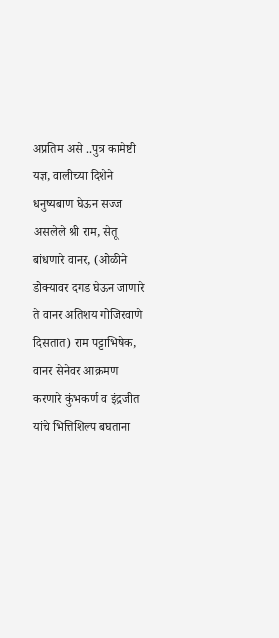अप्रतिम असे ..पुत्र कामेष्टी यज्ञ, वालीच्या दिशेने धनुष्यबाण घेऊन सज्ज असलेले श्री राम, सेतू बांधणारे वानर, (ओळीने डोक्यावर दगड घेऊन जाणारे ते वानर अतिशय गोजिरवाणे दिसतात) राम पट्टाभिषेक, वानर सेनेवर आक्रमण करणारे कुंभकर्ण व इंद्रजीत यांचे भित्तिशिल्प बघताना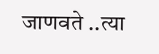जाणवते ..त्या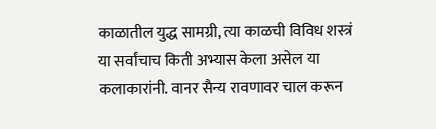काळातील युद्ध सामग्री, त्या काळची विविध शस्त्रं या सर्वांचाच किती अभ्यास केला असेल या कलाकारांनी. वानर सैन्य रावणावर चाल करून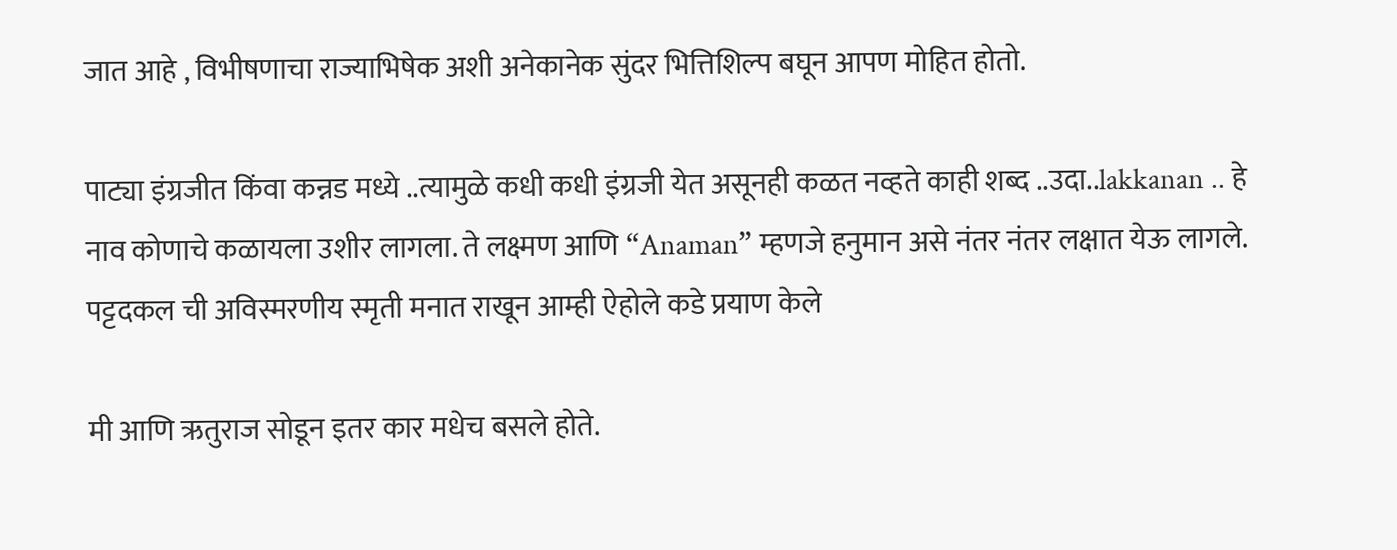जात आहे , विभीषणाचा राज्याभिषेक अशी अनेकानेक सुंदर भित्तिशिल्प बघून आपण मोहित होतो.

पाट्या इंग्रजीत किंवा कन्नड मध्ये ..त्यामुळे कधी कधी इंग्रजी येत असूनही कळत नव्हते काही शब्द ..उदा..lakkanan .. हे नाव कोणाचे कळायला उशीर लागला. ते लक्ष्मण आणि “Anaman” म्हणजे हनुमान असे नंतर नंतर लक्षात येऊ लागले.
पट्टदकल ची अविस्मरणीय स्मृती मनात राखून आम्ही ऐहोले कडे प्रयाण केले

मी आणि ऋतुराज सोडून इतर कार मधेच बसले होते.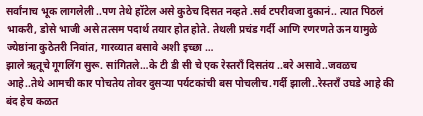सर्वांनाच भूक लागलेली ..पण तेथे हॉटेल असे कुठेच दिसत नव्हते .सर्व टपरीवजा दुकानं.. त्यात पिठलं भाकरी, डोसे भाजी असे तत्सम पदार्थ तयार होत होते. तेथली प्रचंड गर्दी आणि रणरणते ऊन यामुळे ज्येष्ठांना कुठेतरी निवांत, गारव्यात बसावे अशी इच्छा …
झाले ऋतूचे गूगलिंग सुरू. सांगितले…के टी डी सी चे एक रेस्तराँ दिसतंय ..बरे असावे..जवळच आहे..तेथे आमची कार पोचतेय तोवर दुसऱ्या पर्यटकांची बस पोचलीच.गर्दी झाली..रेस्तराँ उघडे आहे की बंद हेच कळत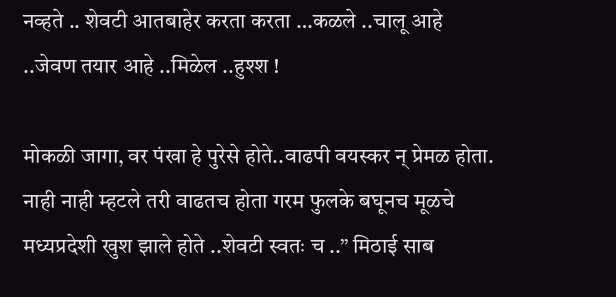नव्हते .. शेवटी आतबाहेर करता करता …कळले ..चालू आहे ..जेवण तयार आहे ..मिळेल ..हुश्श !

मोकळी जागा, वर पंखा हे पुरेसे होते..वाढपी वयस्कर न् प्रेमळ होता. नाही नाही म्हटले तरी वाढतच होता गरम फुलके बघूनच मूळचे मध्यप्रदेशी खुश झाले होते ..शेवटी स्वतः च ..” मिठाई साब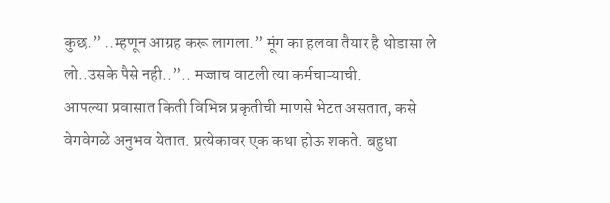कुछ.” ..म्हणून आग्रह करू लागला.” मूंग का हलवा तैयार है थोडासा ले लो..उसके पैसे नही..”.. मज्जाच वाटली त्या कर्मचाऱ्याची.
आपल्या प्रवासात किती विभिन्न प्रकृतीची माणसे भेटत असतात, कसे वेगवेगळे अनुभव येतात. प्रत्येकावर एक कथा होऊ शकते. बहुधा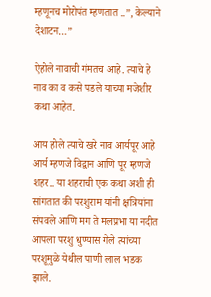म्हणूनच मोरोपंत म्हणतात ..”, केल्याने देशाटन…”

ऐहोले नावाची गंमतच आहे. त्याचे हे नाव का व कसे पडले याच्या मजेशीर कथा आहेत.

आय होले त्याचे खरे नाव आर्यपूर आहे आर्य म्हणजे विद्वान आणि पूर म्हणजे शहर.. या शहराची एक कथा अशी ही सांगतात की परशुराम यांनी क्षत्रियांना संपवले आणि मग ते मलप्रभा या नदीत आपला परशु धुण्यास गेले त्यांच्या परशूमुळे येथील पाणी लाल भडक झाले.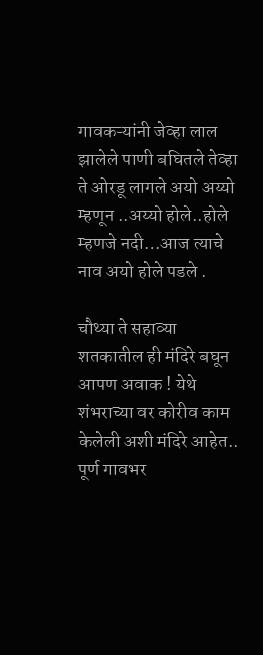गावकऱ्यांनी जेव्हा लाल झालेले पाणी बघितले तेव्हा ते ओरडू लागले अयो अय्यो म्हणून ..अय्यो होले..होले म्हणजे नदी…आज त्याचे नाव अयो होले पडले .

चौथ्या ते सहाव्या शतकातील ही मंदिरे बघून आपण अवाक ! येथे शंभराच्या वर कोरीव काम केलेली अशी मंदिरे आहेत.. पूर्ण गावभर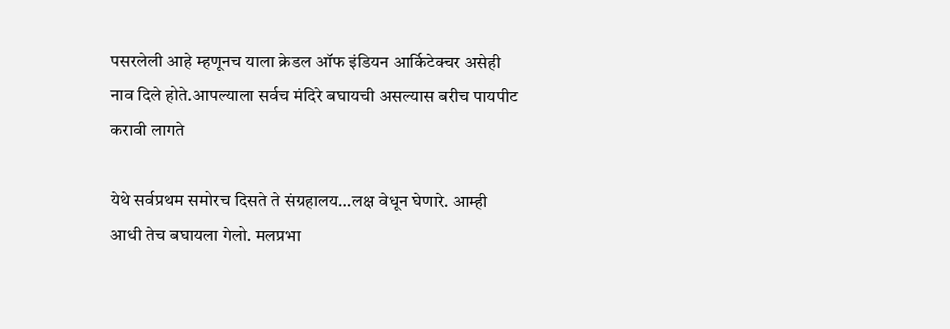पसरलेली आहे म्हणूनच याला क्रेडल ऑफ इंडियन आर्किटेक्चर असेही नाव दिले होते.आपल्याला सर्वच मंदिरे बघायची असल्यास बरीच पायपीट करावी लागते

येथे सर्वप्रथम समोरच दिसते ते संग्रहालय…लक्ष वेधून घेणारे. आम्ही आधी तेच बघायला गेलो. मलप्रभा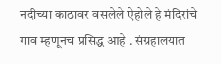नदीच्या काठावर वसलेले ऐहोले हे मंदिरांचे गाव म्हणूनच प्रसिद्ध आहे . संग्रहालयात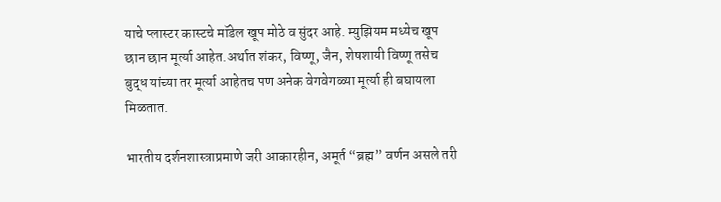याचे प्लास्टर कास्टचे मॉडेल खूप मोठे व सुंदर आहे. म्युझियम मध्येच खूप छान छान मूर्त्या आहेत.अर्थात शंकर, विष्णू, जैन, शेषशायी विष्णू तसेच बुद्ध यांच्या तर मूर्त्या आहेतच पण अनेक वेगवेगळ्या मूर्त्या ही बघायला मिळतात.

भारतीय दर्शनशास्त्राप्रमाणे जरी आकारहीन, अमूर्त “ब्रह्म” वर्णन असले तरी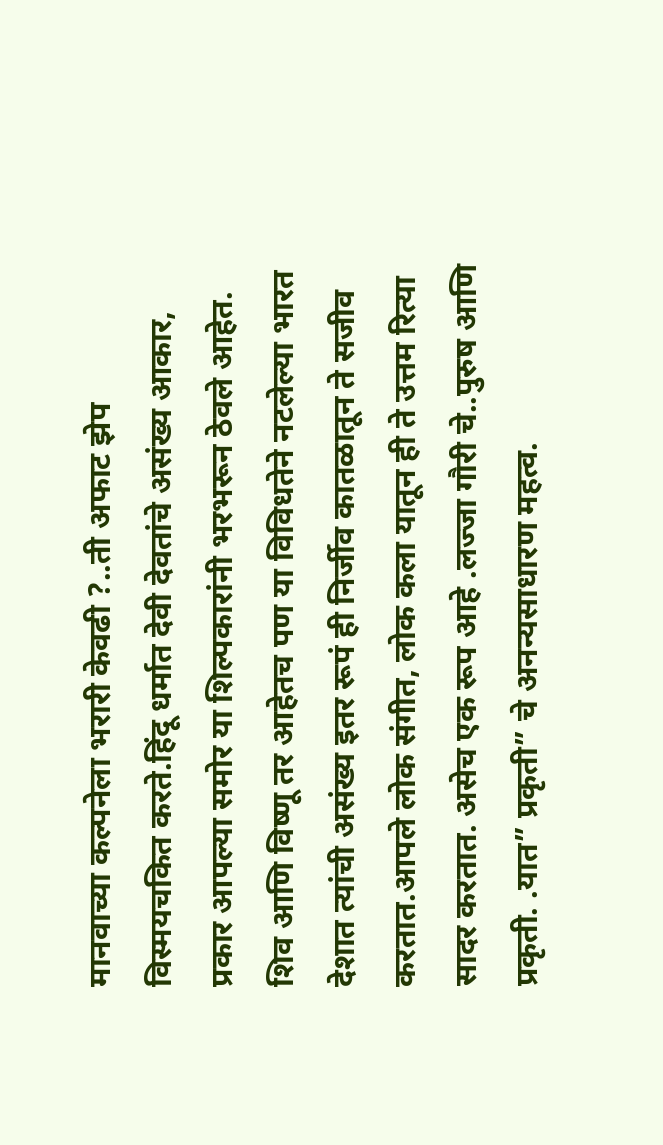मानवाच्या कल्पनेला भरारी केवढी ?..ती अफाट झेप विस्मयचकित करते.हिंदू धर्मात देवी देवतांचे असंख्य आकार, प्रकार आपल्या समोर या शिल्पकारांनी भरभरून ठेवले आहेत. शिव आणि विष्णू तर आहेतच पण या विविधतेने नटलेल्या भारत देशात त्यांची असंख्य इतर रूपं ही निर्जीव कातळातून ते सजीव करतात.आपले लोक संगीत, लोक कला यातून ही ते उत्तम रित्या सादर करतात. असेच एक रूप आहे .लज्जा गौरी चे..पुरुष आणि प्रकृती. .यात” प्रकृती” चे अनन्यसाधारण महत्व.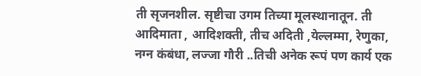ती सृजनशील. सृष्टीचा उगम तिच्या मूलस्थानातून. ती आदिमाता , आदिशक्ती, तीच अदिती ,येल्लम्मा, रेणुका, नग्न कंबंधा, लज्जा गौरी ..तिची अनेक रूपं पण कार्य एक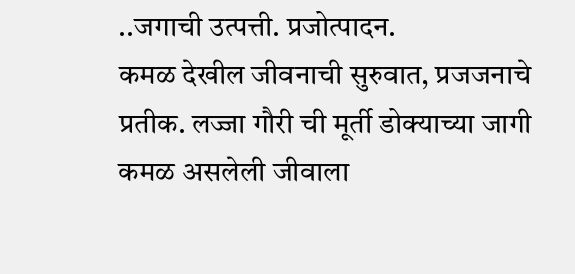..जगाची उत्पत्ती. प्रजोत्पादन.
कमळ देखील जीवनाची सुरुवात, प्रजजनाचे प्रतीक. लज्जा गौरी ची मूर्ती डोक्याच्या जागी कमळ असलेली जीवाला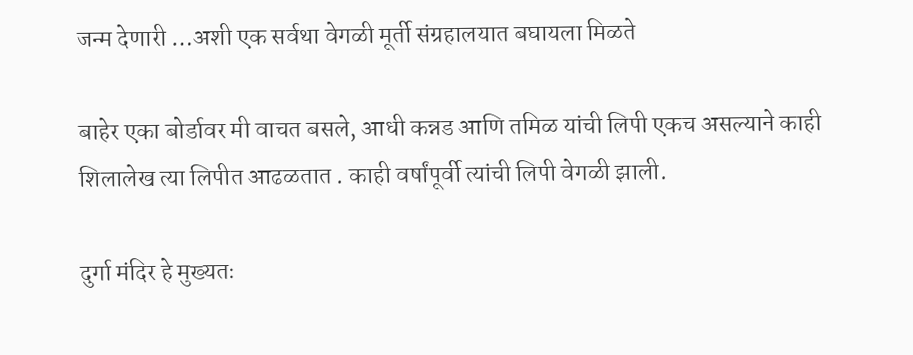जन्म देणारी …अशी एक सर्वथा वेगळी मूर्ती संग्रहालयात बघायला मिळते

बाहेर एका बोर्डावर मी वाचत बसले, आधी कन्नड आणि तमिळ यांची लिपी एकच असल्याने काही शिलालेख त्या लिपीत आढळतात . काही वर्षांपूर्वी त्यांची लिपी वेगळी झाली.

दुर्गा मंदिर हे मुख्यतः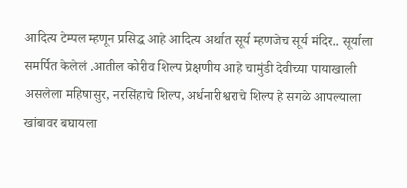आदित्य टेम्पल म्हणून प्रसिद्ध आहे आदित्य अर्थात सूर्य म्हणजेच सूर्य मंदिर.. सूर्याला समर्पित केलेलं .आतील कोरीव शिल्प प्रेक्षणीय आहे चामुंडी देवीच्या पायाखाली असलेला महिषासुर, नरसिंहाचे शिल्प, अर्धनारीश्वराचे शिल्प हे सगळे आपल्याला खांबावर बघायला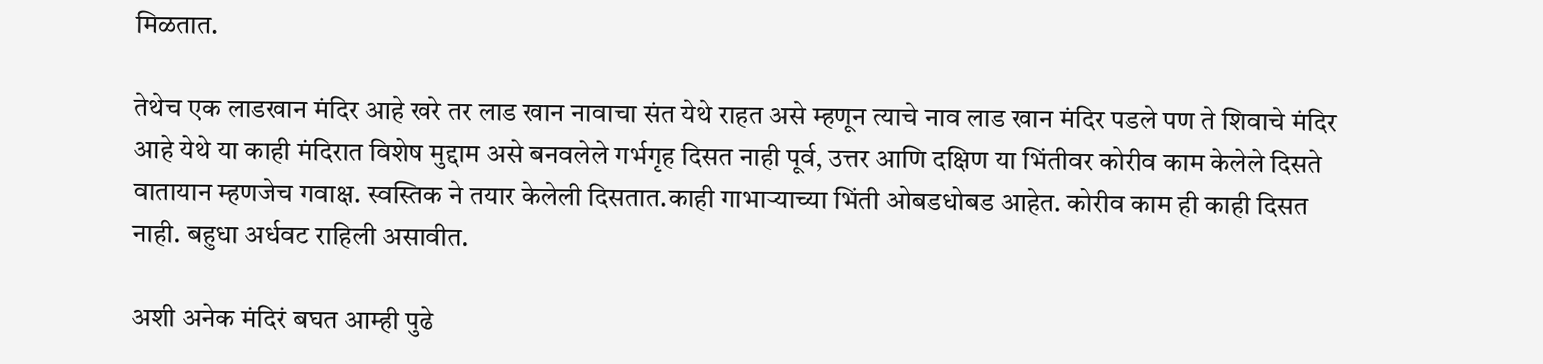मिळतात.

तेथेच एक लाडखान मंदिर आहे खरे तर लाड खान नावाचा संत येथे राहत असे म्हणून त्याचे नाव लाड खान मंदिर पडले पण ते शिवाचे मंदिर आहे येथे या काही मंदिरात विशेष मुद्दाम असे बनवलेले गर्भगृह दिसत नाही पूर्व, उत्तर आणि दक्षिण या भिंतीवर कोरीव काम केलेले दिसते वातायान म्हणजेच गवाक्ष. स्वस्तिक ने तयार केलेली दिसतात.काही गाभाऱ्याच्या भिंती ओबडधोबड आहेत. कोरीव काम ही काही दिसत नाही. बहुधा अर्धवट राहिली असावीत.

अशी अनेक मंदिरं बघत आम्ही पुढे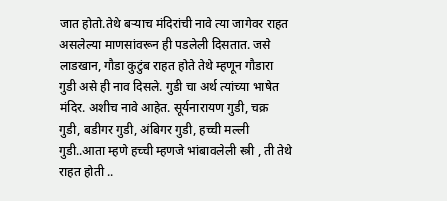जात होतो.तेथे बऱ्याच मंदिरांची नावे त्या जागेवर राहत असलेल्या माणसांवरून ही पडलेली दिसतात. जसे लाडखान, गौडा कुटुंब राहत होते तेथे म्हणून गौडारा गुडी असे ही नाव दिसले. गुडी चा अर्थ त्यांच्या भाषेत मंदिर. अशीच नावे आहेत. सूर्यनारायण गुडी, चक्र गुडी, बडीगर गुडी, अंबिगर गुडी, हच्ची मल्ली गुडी..आता म्हणे हच्ची म्हणजे भांबावलेली स्त्री , ती तेथे राहत होती ..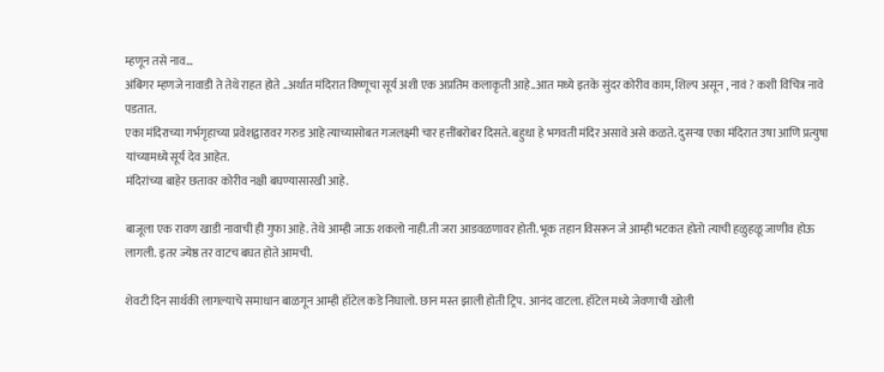म्हणून तसे नाव…
अंबिगर म्हणजे नावाडी ते तेथे राहत होते ..अर्थात मंदिरात विष्णूचा सूर्य अशी एक अप्रतिम कलाकृती आहे..आत मध्ये इतके सुंदर कोरीव काम, शिल्प असून , नावं ? कशी विचित्र नावे पडतात.
एका मंदिराच्या गर्भगृहाच्या प्रवेशद्वारावर गरुड आहे त्याच्यासोबत गजलक्ष्मी चार हत्तींबरोबर दिसते. बहुधा हे भगवती मंदिर असावे असे कळते. दुसऱ्या एका मंदिरात उषा आणि प्रत्युषा यांच्यामध्ये सूर्य देव आहेत.
मंदिरांच्या बाहेर छतावर कोरीव नक्षी बघण्यासारखी आहे.

बाजूला एक रावण खाडी नावाची ही गुफा आहे. तेथे आम्ही जाऊ शकलो नाही.ती जरा आडवळणावर होती. भूक तहान विसरून जे आम्ही भटकत होतो त्याची हळुहळू जाणीव होऊ लागली. इतर ज्येष्ठ तर वाटच बघत होते आमची.

शेवटी दिन सार्थकी लागल्याचे समाधान बाळगून आम्ही हॉटेल कडे निघालो. छान मस्त झाली होती ट्रिप. आनंद वाटला. हॉटेल मध्ये जेवणाची खोली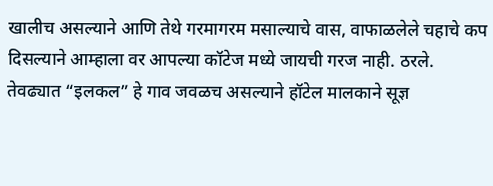खालीच असल्याने आणि तेथे गरमागरम मसाल्याचे वास, वाफाळलेले चहाचे कप दिसल्याने आम्हाला वर आपल्या कॉटेज मध्ये जायची गरज नाही. ठरले.
तेवढ्यात “इलकल” हे गाव जवळच असल्याने हॉटेल मालकाने सूज्ञ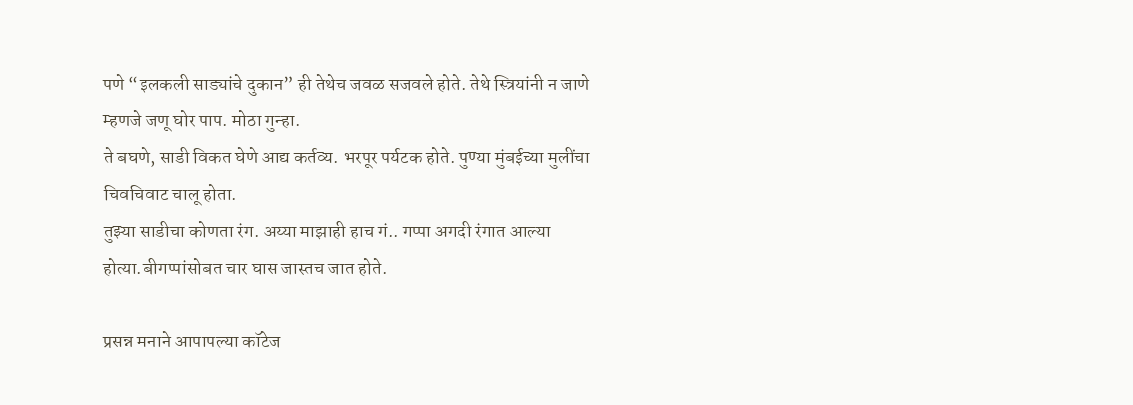पणे “इलकली साड्यांचे दुकान” ही तेथेच जवळ सजवले होते. तेथे स्त्रियांनी न जाणे म्हणजे जणू घोर पाप. मोठा गुन्हा.
ते बघणे, साडी विकत घेणे आद्य कर्तव्य. भरपूर पर्यटक होते. पुण्या मुंबईच्या मुलींचा चिवचिवाट चालू होता.
तुझ्या साडीचा कोणता रंग. अय्या माझाही हाच गं.. गप्पा अगदी रंगात आल्या होत्या.बीगप्पांसोबत चार घास जास्तच जात होते.

प्रसन्न मनाने आपापल्या कॉटेज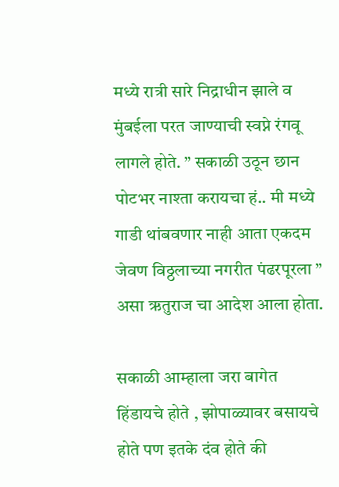मध्ये रात्री सारे निद्राधीन झाले व मुंबईला परत जाण्याची स्वप्ने रंगवू लागले होते. ” सकाळी उठून छान पोटभर नाश्ता करायचा हं.. मी मध्ये गाडी थांबवणार नाही आता एकदम जेवण विठ्ठलाच्या नगरीत पंढरपूरला ” असा ऋतुराज चा आदेश आला होता.

सकाळी आम्हाला जरा बागेत हिंडायचे होते , झोपाळ्यावर बसायचे होते पण इतके दंव होते की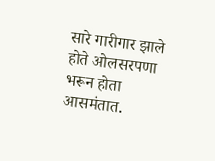सारे गारीगार झाले होते ओलसरपणा भरून होता आसमंतात.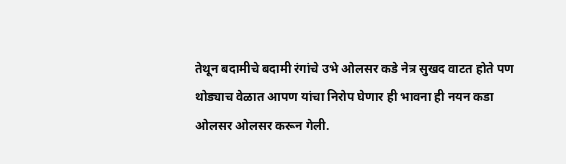तेथून बदामीचे बदामी रंगांचे उभे ओलसर कडे नेत्र सुखद वाटत होते पण थोड्याच वेळात आपण यांचा निरोप घेणार ही भावना ही नयन कडा ओलसर ओलसर करून गेली.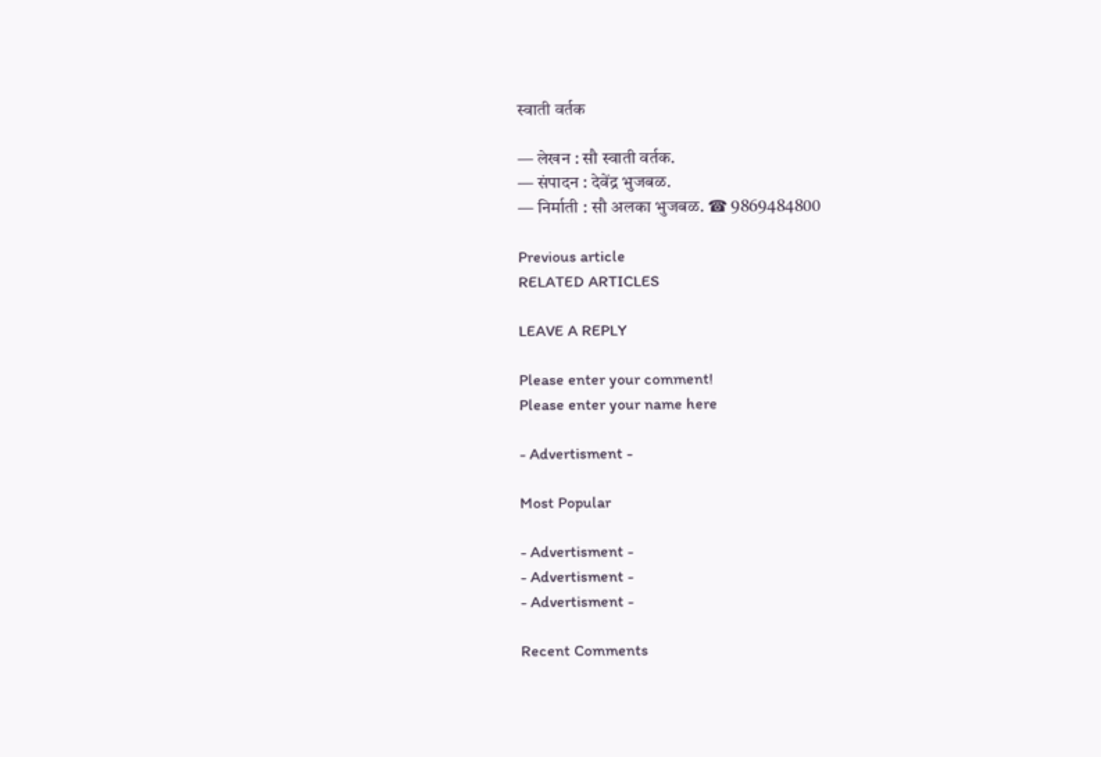स्वाती वर्तक

— लेखन : सौ स्वाती वर्तक.
— संपादन : देवेंद्र भुजबळ.
— निर्माती : सौ अलका भुजबळ. ☎ 9869484800

Previous article
RELATED ARTICLES

LEAVE A REPLY

Please enter your comment!
Please enter your name here

- Advertisment -

Most Popular

- Advertisment -
- Advertisment -
- Advertisment -

Recent Comments